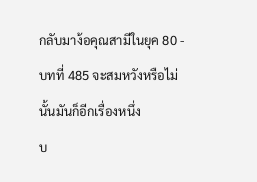กลับมาง้อคุณสามีในยุค 80 - บทที่ 485 จะสมหวังหรือไม่นั้นมันก็อีกเรื่องหนึ่ง
บ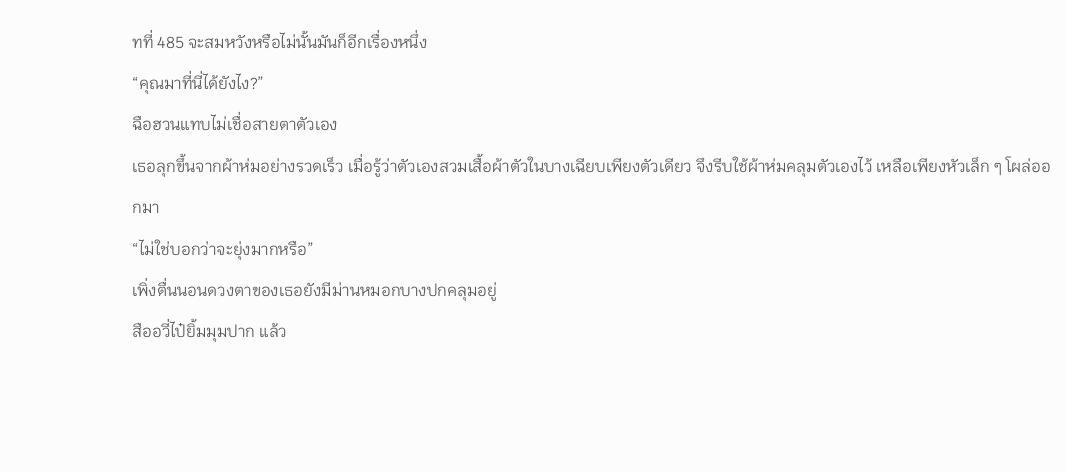ทที่ 485 จะสมหวังหรือไม่นั้นมันก็อีกเรื่องหนึ่ง
“คุณมาที่นี่ได้ยังไง?”
ฉือฮวนแทบไม่เชื่อสายตาตัวเอง
เธอลุกขึ้นจากผ้าห่มอย่างรวดเร็ว เมื่อรู้ว่าตัวเองสวมเสื้อผ้าตัวในบางเฉียบเพียงตัวเดียว จึงรีบใช้ผ้าห่มคลุมตัวเองไว้ เหลือเพียงหัวเล็ก ๆ โผล่ออกมา
“ไม่ใช่บอกว่าจะยุ่งมากหรือ”
เพิ่งตื่นนอนดวงตาของเธอยังมีม่านหมอกบางปกคลุมอยู่
สืออวี่ไป๋ยิ้มมุมปาก แล้ว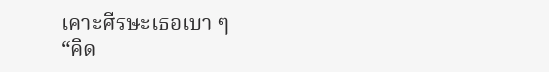เคาะศีรษะเธอเบา ๆ
“คิด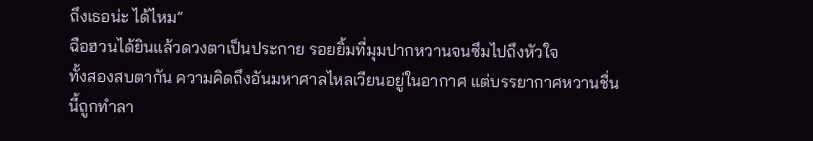ถึงเธอน่ะ ได้ไหม”
ฉือฮวนได้ยินแล้วดวงตาเป็นประกาย รอยยิ้มที่มุมปากหวานจนซึมไปถึงหัวใจ
ทั้งสองสบตากัน ความคิดถึงอันมหาศาลไหลเวียนอยู่ในอากาศ แต่บรรยากาศหวานชื่นนี้ถูกทำลา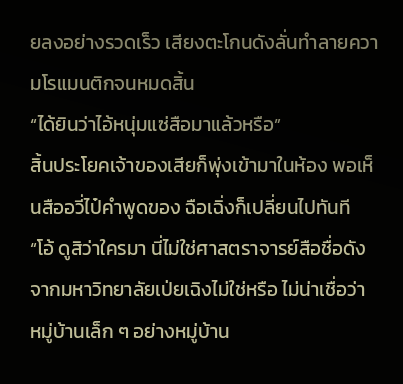ยลงอย่างรวดเร็ว เสียงตะโกนดังลั่นทำลายความโรแมนติกจนหมดสิ้น
“ได้ยินว่าไอ้หนุ่มแซ่สือมาแล้วหรือ”
สิ้นประโยคเจ้าของเสียก็พุ่งเข้ามาในห้อง พอเห็นสืออวี่ไป๋คำพูดของ ฉือเฉิ่งก็เปลี่ยนไปทันที
“โอ้ ดูสิว่าใครมา นี่ไม่ใช่ศาสตราจารย์สือชื่อดังจากมหาวิทยาลัยเป่ยเฉิงไม่ใช่หรือ ไม่น่าเชื่อว่า หมู่บ้านเล็ก ๆ อย่างหมู่บ้าน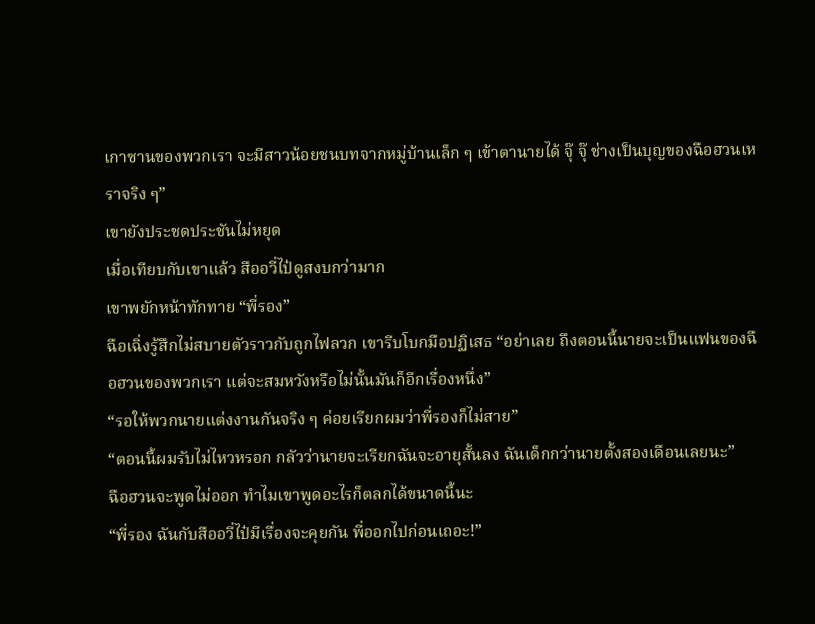เกาซานของพวกเรา จะมีสาวน้อยชนบทจากหมู่บ้านเล็ก ๆ เข้าตานายได้ จุ๊ จุ๊ ช่างเป็นบุญของฉือฮวนเหราจริง ๆ”
เขายังประชดประชันไม่หยุด
เมื่อเทียบกับเขาแล้ว สืออวี่ไป๋ดูสงบกว่ามาก
เขาพยักหน้าทักทาย “พี่รอง”
ฉือเฉิ่งรู้สึกไม่สบายตัวราวกับถูกไฟลวก เขารีบโบกมือปฏิเสธ “อย่าเลย ถึงตอนนี้นายจะเป็นแฟนของฉือฮวนของพวกเรา แต่จะสมหวังหรือไม่นั้นมันก็อีกเรื่องหนึ่ง”
“รอให้พวกนายแต่งงานกันจริง ๆ ค่อยเรียกผมว่าพี่รองก็ไม่สาย”
“ตอนนี้ผมรับไม่ไหวหรอก กลัวว่านายจะเรียกฉันจะอายุสั้นลง ฉันเด็กกว่านายตั้งสองเดือนเลยนะ”
ฉือฮวนจะพูดไม่ออก ทำไมเขาพูดอะไรก็ตลกได้ขนาดนี้นะ
“พี่รอง ฉันกับสืออวี่ไป๋มีเรื่องจะคุยกัน พี่ออกไปก่อนเถอะ!”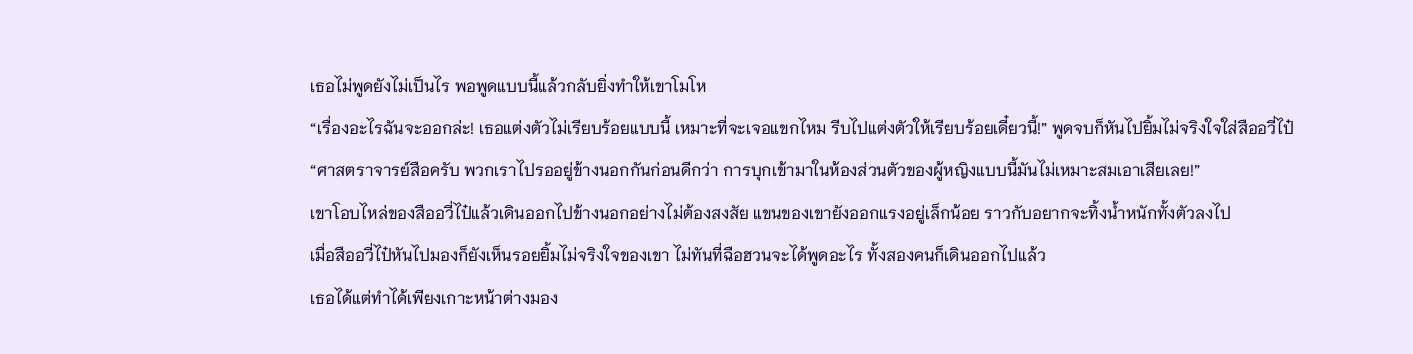เธอไม่พูดยังไม่เป็นไร พอพูดแบบนี้แล้วกลับยิ่งทำให้เขาโมโห
“เรื่องอะไรฉันจะออกล่ะ! เธอแต่งตัวไม่เรียบร้อยแบบนี้ เหมาะที่จะเจอแขกไหม รีบไปแต่งตัวให้เรียบร้อยเดี๋ยวนี้!” พูดจบก็หันไปยิ้มไม่จริงใจใส่สืออวี่ไป๋
“ศาสตราจารย์สือครับ พวกเราไปรออยู่ข้างนอกกันก่อนดีกว่า การบุกเข้ามาในห้องส่วนตัวของผู้หญิงแบบนี้มันไม่เหมาะสมเอาเสียเลย!”
เขาโอบไหล่ของสืออวี่ไป๋แล้วเดินออกไปข้างนอกอย่างไม่ต้องสงสัย แขนของเขายังออกแรงอยู่เล็กน้อย ราวกับอยากจะทิ้งน้ำหนักทั้งตัวลงไป
เมื่อสืออวี่ไป๋หันไปมองก็ยังเห็นรอยยิ้มไม่จริงใจของเขา ไม่ทันที่ฉือฮวนจะได้พูดอะไร ทั้งสองคนก็เดินออกไปแล้ว
เธอได้แต่ทำได้เพียงเกาะหน้าต่างมอง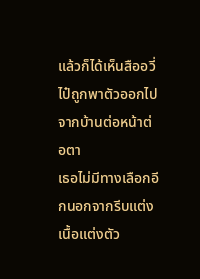แล้วก็ได้เห็นสืออวี่ไป๋ถูกพาตัวออกไปจากบ้านต่อหน้าต่อตา
เธอไม่มีทางเลือกอีกนอกจากรีบแต่งเนื้อแต่งตัว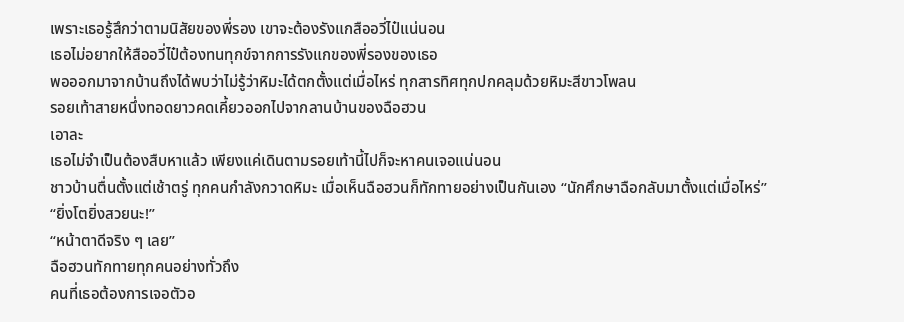เพราะเธอรู้สึกว่าตามนิสัยของพี่รอง เขาจะต้องรังแกสืออวี่ไป๋แน่นอน
เธอไม่อยากให้สืออวี่ไป๋ต้องทนทุกข์จากการรังแกของพี่รองของเธอ
พอออกมาจากบ้านถึงได้พบว่าไม่รู้ว่าหิมะได้ตกตั้งแต่เมื่อไหร่ ทุกสารทิศทุกปกคลุมด้วยหิมะสีขาวโพลน
รอยเท้าสายหนึ่งทอดยาวคดเคี้ยวออกไปจากลานบ้านของฉือฮวน
เอาละ
เธอไม่จำเป็นต้องสืบหาแล้ว เพียงแค่เดินตามรอยเท้านี้ไปก็จะหาคนเจอแน่นอน
ชาวบ้านตื่นตั้งแต่เช้าตรู่ ทุกคนกำลังกวาดหิมะ เมื่อเห็นฉือฮวนก็ทักทายอย่างเป็นกันเอง “นักศึกษาฉือกลับมาตั้งแต่เมื่อไหร่”
“ยิ่งโตยิ่งสวยนะ!”
“หน้าตาดีจริง ๆ เลย”
ฉือฮวนทักทายทุกคนอย่างทั่วถึง
คนที่เธอต้องการเจอตัวอ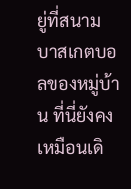ยู่ที่สนามบาสเกตบอลของหมู่บ้าน ที่นี่ยังคงเหมือนเดิ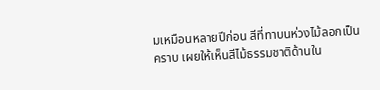มเหมือนหลายปีก่อน สีที่ทาบนห่วงไม้ลอกเป็นคราบ เผยให้เห็นสีไม้ธรรมชาติด้านใน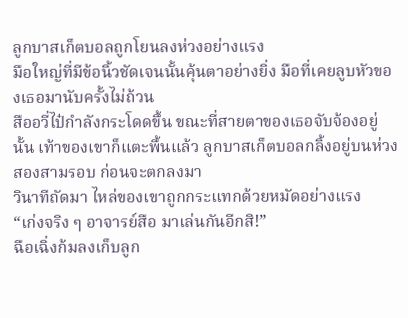ลูกบาสเก็ตบอลถูกโยนลงห่วงอย่างแรง
มือใหญ่ที่มีข้อนิ้วชัดเจนนั้นคุ้นตาอย่างยิ่ง มือที่เคยลูบหัวของเธอมานับครั้งไม่ถ้วน
สืออวี่ไป๋กำลังกระโดดขึ้น ขณะที่สายตาของเธอจับจ้องอยู่นั้น เท้าของเขาก็แตะพื้นแล้ว ลูกบาสเก็ตบอลกลิ้งอยู่บนห่วงสองสามรอบ ก่อนจะตกลงมา
วินาทีถัดมา ไหล่ของเขาถูกกระแทกด้วยหมัดอย่างแรง
“เก่งจริง ๆ อาจารย์สือ มาเล่นกันอีกสิ!”
ฉือเฉิ่งก้มลงเก็บลูก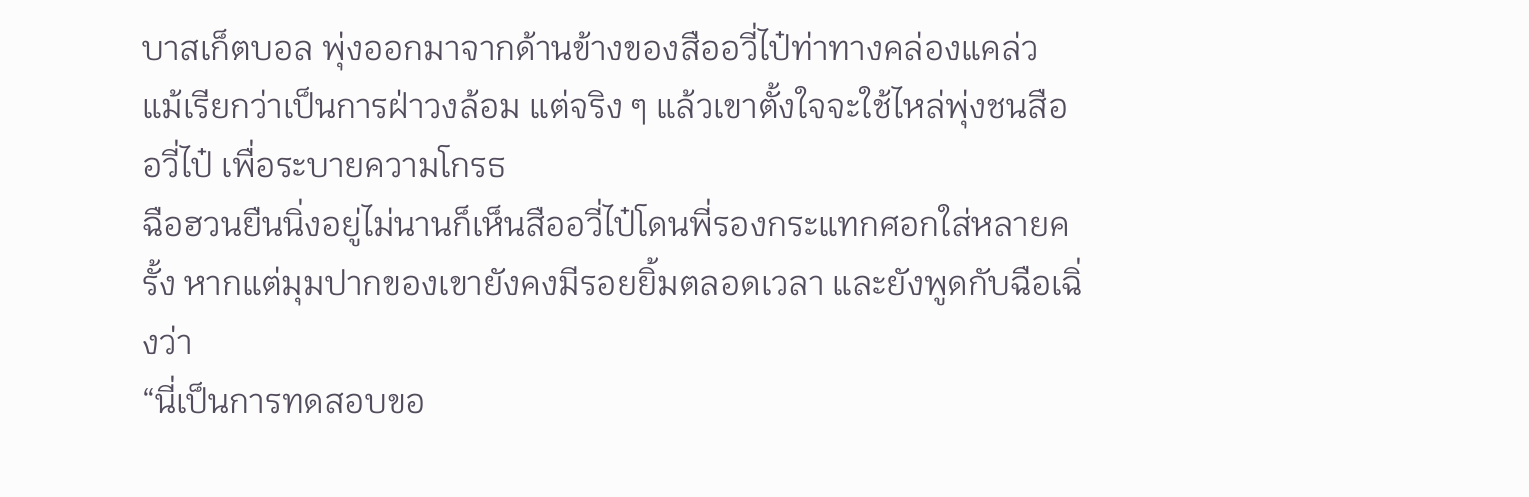บาสเก็ตบอล พุ่งออกมาจากด้านข้างของสืออวี่ไป๋ท่าทางคล่องแคล่ว แม้เรียกว่าเป็นการฝ่าวงล้อม แต่จริง ๆ แล้วเขาตั้งใจจะใช้ไหล่พุ่งชนสืออวี่ไป๋ เพื่อระบายความโกรธ
ฉือฮวนยืนนิ่งอยู่ไม่นานก็เห็นสืออวี่ไป๋โดนพี่รองกระแทกศอกใส่หลายครั้ง หากแต่มุมปากของเขายังคงมีรอยยิ้มตลอดเวลา และยังพูดกับฉือเฉิ่งว่า
“นี่เป็นการทดสอบขอ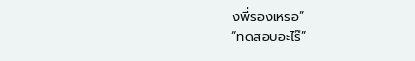งพี่รองเหรอ”
“ทดสอบอะไร๊”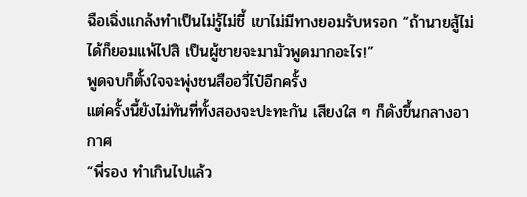ฉือเฉิ่งแกล้งทำเป็นไม่รู้ไม่ชี้ เขาไม่มีทางยอมรับหรอก “ถ้านายสู้ไม่ได้ก็ยอมแพ้ไปสิ เป็นผู้ชายจะมามัวพูดมากอะไร!”
พูดจบก็ตั้งใจจะพุ่งชนสืออวี่ไป๋อีกครั้ง
แต่ครั้งนี้ยังไม่ทันที่ทั้งสองจะปะทะกัน เสียงใส ๆ ก็ดังขึ้นกลางอากาศ
“พี่รอง ทำเกินไปแล้ว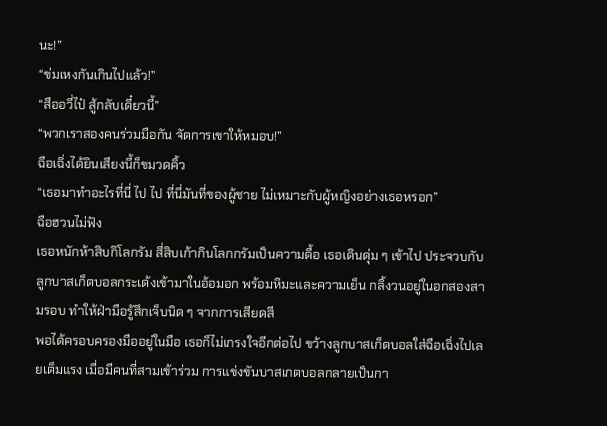นะ!”
“ข่มเหงกันเกินไปแล้ว!”
“สืออวี่ไป๋ สู้กลับเดี๋ยวนี้”
“พวกเราสองคนร่วมมือกัน จัดการเขาให้หมอบ!”
ฉือเฉิ่งได้ยินเสียงนี้ก็ขมวดคิ้ว
“เธอมาทำอะไรที่นี่ ไป ไป ที่นี่มันที่ของผู้ชาย ไม่เหมาะกับผู้หญิงอย่างเธอหรอก”
ฉือฮวนไม่ฟัง
เธอหนักห้าสิบกิโลกรัม สี่สิบเก้ากินโลกกรัมเป็นความดื้อ เธอเดินดุ่ม ๆ เข้าไป ประจวบกับลูกบาสเก็ตบอลกระเด้งเข้ามาในอ้อมอก พร้อมหิมะและความเย็น กลิ้งวนอยู่ในอกสองสามรอบ ทำให้ฝ่ามือรู้สึกเจ็บนิด ๆ จากการเสียดสี
พอได้ครอบครองมืออยู่ในมือ เธอก็ไม่เกรงใจอีกต่อไป ขว้างลูกบาสเก็ตบอลใส่ฉือเฉิ่งไปเลยเต็มแรง เมื่อมีคนที่สามเข้าร่วม การแข่งขันบาสเกตบอลกลายเป็นกา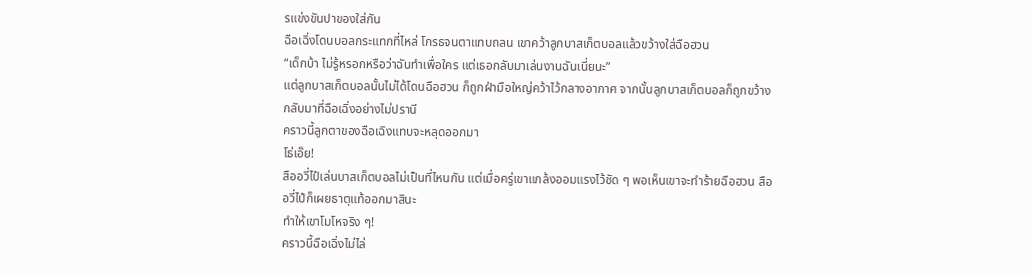รแข่งขันปาของใส่กัน
ฉือเฉิ่งโดนบอลกระแทกที่ไหล่ โกรธจนตาแทบถลน เขาคว้าลูกบาสเก็ตบอลแล้วขว้างใส่ฉือฮวน
“เด็กบ้า ไม่รู้หรอกหรือว่าฉันทำเพื่อใคร แต่เธอกลับมาเล่นงานฉันเนี่ยนะ”
แต่ลูกบาสเก็ตบอลนั้นไม่ได้โดนฉือฮวน ก็ถูกฝ่ามือใหญ่คว้าไว้กลางอากาศ จากนั้นลูกบาสเก็ตบอลก็ถูกขว้างกลับมาที่ฉือเฉิ่งอย่างไม่ปรานี
คราวนี้ลูกตาของฉือเฉิงแทบจะหลุดออกมา
โธ่เอ๊ย!
สืออวี่ไป๋เล่นบาสเก็ตบอลไม่เป็นที่ไหนกัน แต่เมื่อครู่เขาแกล้งออมแรงไว้ชัด ๆ พอเห็นเขาจะทำร้ายฉือฮวน สืออวี่ไป๋ก็เผยธาตุแท้ออกมาสินะ
ทำให้เขาโมโหจริง ๆ!
คราวนี้ฉือเฉิ่งไม่ไล่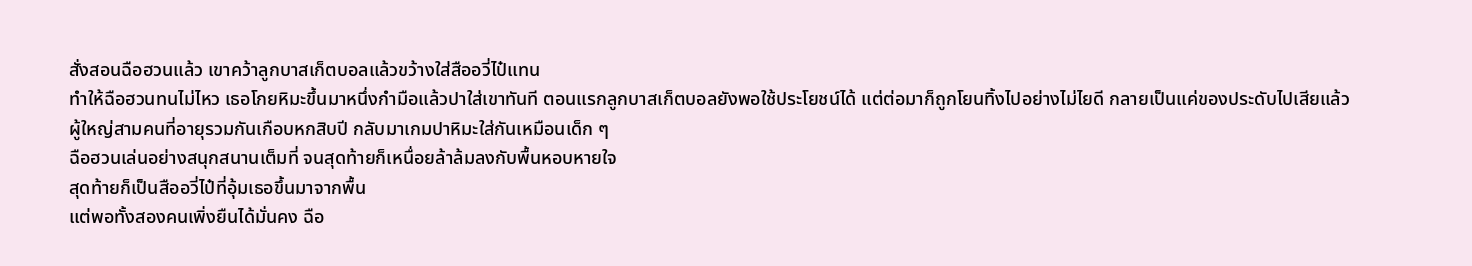สั่งสอนฉือฮวนแล้ว เขาคว้าลูกบาสเก็ตบอลแล้วขว้างใส่สืออวี่ไป๋แทน
ทำให้ฉือฮวนทนไม่ไหว เธอโกยหิมะขึ้นมาหนึ่งกำมือแล้วปาใส่เขาทันที ตอนแรกลูกบาสเก็ตบอลยังพอใช้ประโยชน์ได้ แต่ต่อมาก็ถูกโยนทิ้งไปอย่างไม่ไยดี กลายเป็นแค่ของประดับไปเสียแล้ว
ผู้ใหญ่สามคนที่อายุรวมกันเกือบหกสิบปี กลับมาเกมปาหิมะใส่กันเหมือนเด็ก ๆ
ฉือฮวนเล่นอย่างสนุกสนานเต็มที่ จนสุดท้ายก็เหนื่อยล้าล้มลงกับพื้นหอบหายใจ
สุดท้ายก็เป็นสืออวี่ไป๋ที่อุ้มเธอขึ้นมาจากพื้น
แต่พอทั้งสองคนเพิ่งยืนได้มั่นคง ฉือ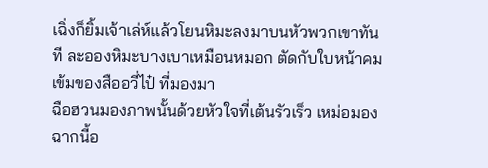เฉิ่งก็ยิ้มเจ้าเล่ห์แล้วโยนหิมะลงมาบนหัวพวกเขาทันที ละอองหิมะบางเบาเหมือนหมอก ตัดกับใบหน้าคมเข้มของสืออวี่ไป๋ ที่มองมา
ฉือฮวนมองภาพนั้นด้วยหัวใจที่เต้นรัวเร็ว เหม่อมองฉากนี้อ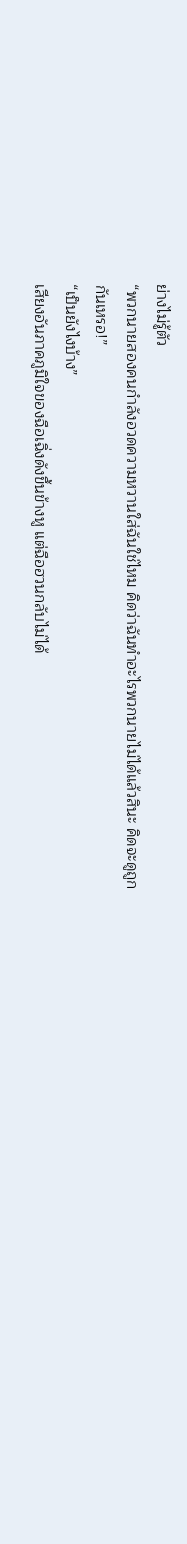ย่างไม่รู้ตัว
“พวกนายสองคนกำลังอวดความหวานใส่ฉันใช่ไหม คิดว่าฉันทำอะไรพวกนายไม่ได้แล้วสินะ คิดจะดูถูกกันเหรอ!”
“เป็นยังไงบ้าง”
เสียงอันภาคภูมิใจของฉือเฉิ่งดังขึ้นข้างหู แต่ฉือฮวนกลับไม่ได้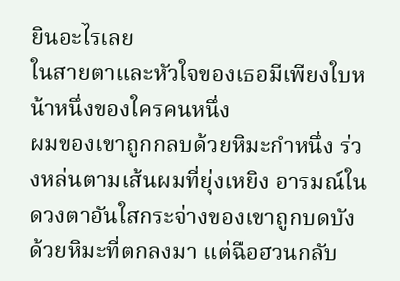ยินอะไรเลย
ในสายตาและหัวใจของเธอมีเพียงใบหน้าหนึ่งของใครคนหนึ่ง
ผมของเขาถูกกลบด้วยหิมะกำหนึ่ง ร่วงหล่นตามเส้นผมที่ยุ่งเหยิง อารมณ์ในดวงตาอันใสกระจ่างของเขาถูกบดบังด้วยหิมะที่ตกลงมา แต่ฉือฮวนกลับ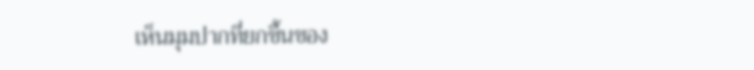เห็นมุมปากที่ยกขึ้นของ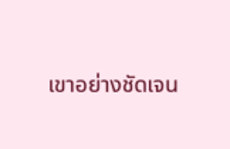เขาอย่างชัดเจน